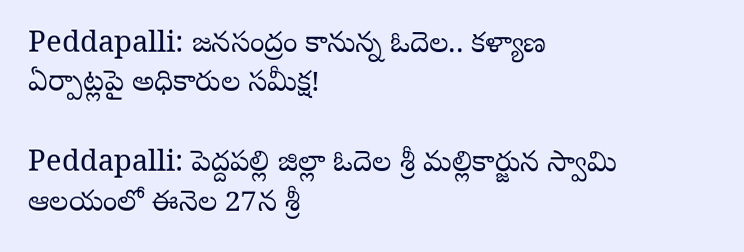Peddapalli: జనసంద్రం కానున్న ఓదెల.. కళ్యాణ ఏర్పాట్లపై అధికారుల సమీక్ష!

Peddapalli: పెద్దపల్లి జిల్లా ఓదెల శ్రీ మల్లికార్జున స్వామి ఆలయంలో ఈనెల 27న శ్రీ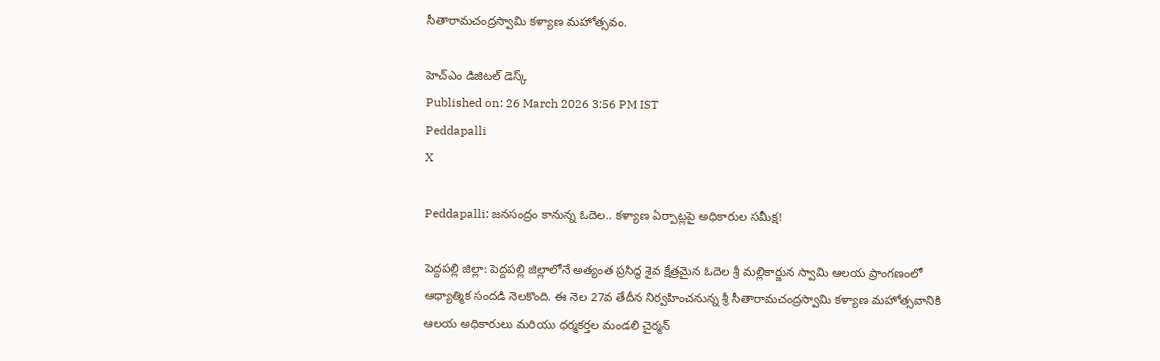సీతారామచంద్రస్వామి కళ్యాణ మహోత్సవం.

హెచ్ఎం డిజిటల్ డెస్క్
Published on: 26 March 2026 3:56 PM IST
Peddapalli
X

Peddapalli: జనసంద్రం కానున్న ఓదెల.. కళ్యాణ ఏర్పాట్లపై అధికారుల సమీక్ష!

పెద్దపల్లి జిల్లా: పెద్దపల్లి జిల్లాలోనే అత్యంత ప్రసిద్ధ శైవ క్షేత్రమైన ఓదెల శ్రీ మల్లికార్జున స్వామి ఆలయ ప్రాంగణంలో ఆధ్యాత్మిక సందడి నెలకొంది. ఈ నెల 27వ తేదీన నిర్వహించనున్న శ్రీ సీతారామచంద్రస్వామి కళ్యాణ మహోత్సవానికి ఆలయ అధికారులు మరియు ధర్మకర్తల మండలి చైర్మన్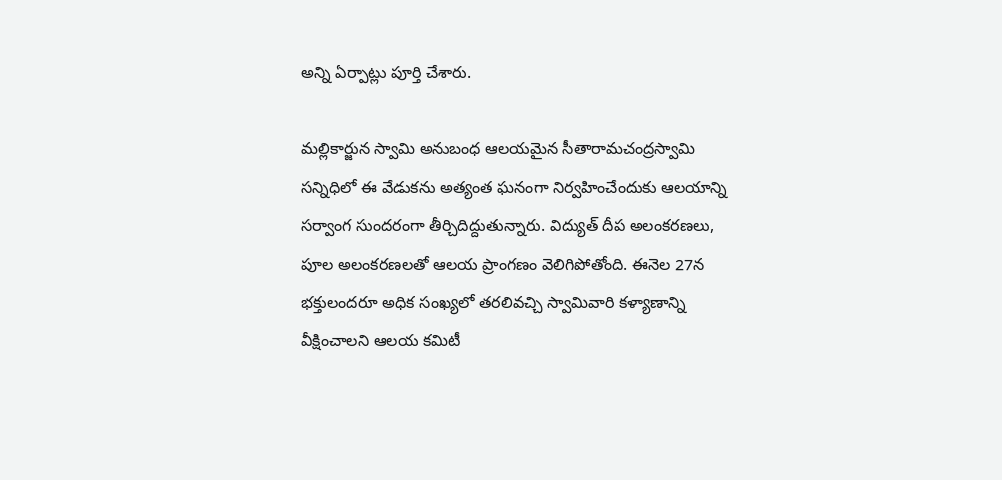అన్ని ఏర్పాట్లు పూర్తి చేశారు.

మల్లికార్జున స్వామి అనుబంధ ఆలయమైన సీతారామచంద్రస్వామి సన్నిధిలో ఈ వేడుకను అత్యంత ఘనంగా నిర్వహించేందుకు ఆలయాన్ని సర్వాంగ సుందరంగా తీర్చిదిద్దుతున్నారు. విద్యుత్ దీప అలంకరణలు, పూల అలంకరణలతో ఆలయ ప్రాంగణం వెలిగిపోతోంది. ఈనెల 27న భక్తులందరూ అధిక సంఖ్యలో తరలివచ్చి స్వామివారి కళ్యాణాన్ని వీక్షించాలని ఆలయ కమిటీ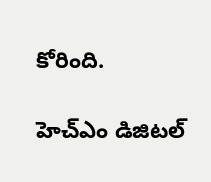కోరింది.

హెచ్ఎం డిజిటల్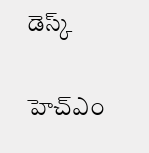డెస్క్

హెచ్ఎం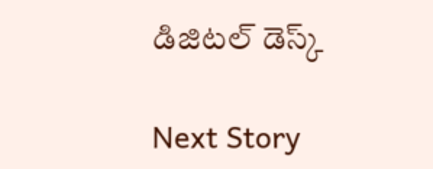డిజిటల్ డెస్క్

Next Story